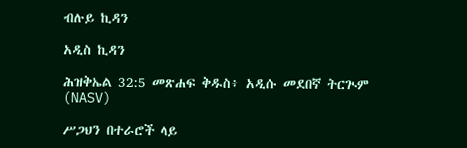ብሉይ ኪዳን

አዲስ ኪዳን

ሕዝቅኤል 32:5 መጽሐፍ ቅዱስ፥ አዲሱ መደበኛ ትርጒም (NASV)

ሥጋህን በተራሮች ላይ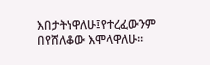እበታትነዋለሁ፤የተረፈውንም በየሸለቆው እሞላዋለሁ።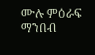ሙሉ ምዕራፍ ማንበብ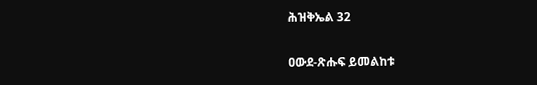ሕዝቅኤል 32

ዐውደ-ጽሑፍ ይመልከቱ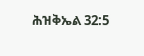ሕዝቅኤል 32:5